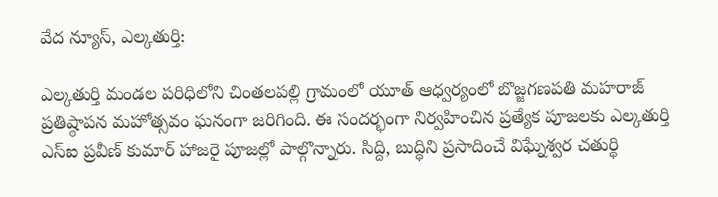వేద న్యూస్, ఎల్కతుర్తి:

ఎల్కతుర్తి మండల పరిధిలోని చింతలపల్లి గ్రామంలో యూత్ ఆధ్వర్యంలో బొజ్జగణపతి మహరాజ్ ప్రతిష్ఠాపన మహోత్సవం ఘనంగా జరిగింది. ఈ సందర్భంగా నిర్వహించిన ప్రత్యేక పూజలకు ఎల్కతుర్తి ఎస్ఐ ప్రవీణ్ కుమార్ హాజరై పూజల్లో పాల్గొన్నారు. సిద్ది, బుద్ధిని ప్రసాదించే విఘ్నేశ్వర చతుర్థి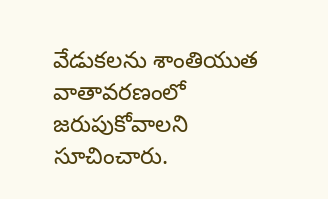వేడుకలను శాంతియుత వాతావరణంలో జరుపుకోవాలని సూచించారు.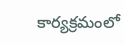కార్యక్రమంలో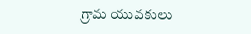గ్రామ యువకులు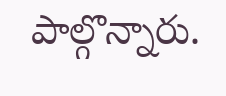పాల్గొన్నారు.